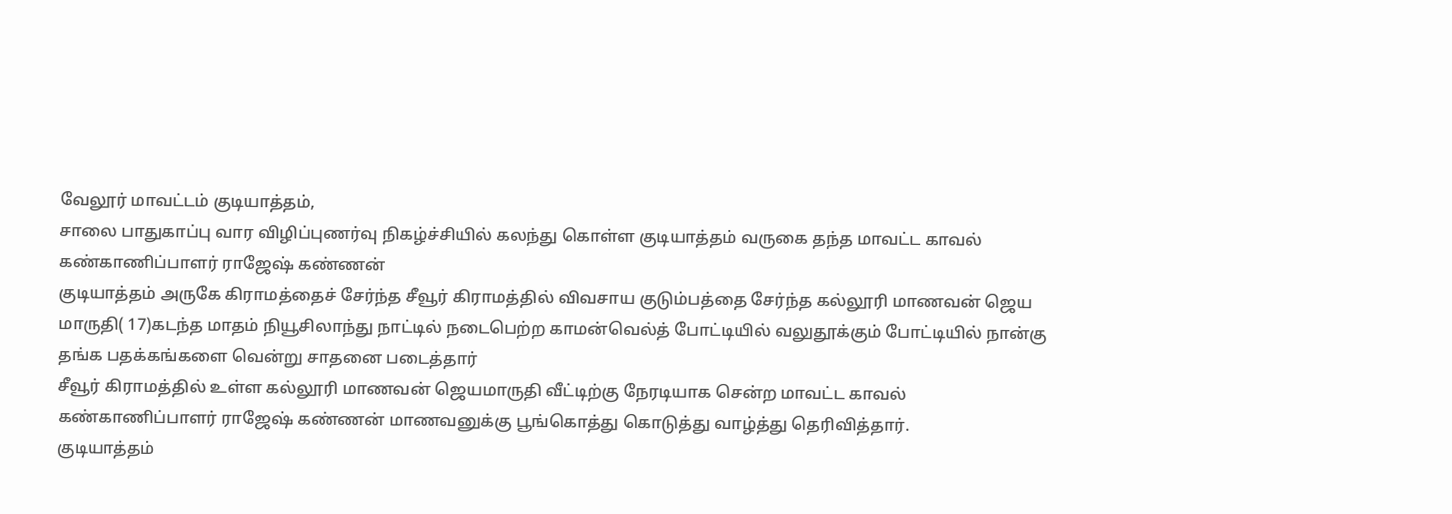வேலூர் மாவட்டம் குடியாத்தம்,
சாலை பாதுகாப்பு வார விழிப்புணர்வு நிகழ்ச்சியில் கலந்து கொள்ள குடியாத்தம் வருகை தந்த மாவட்ட காவல் கண்காணிப்பாளர் ராஜேஷ் கண்ணன்
குடியாத்தம் அருகே கிராமத்தைச் சேர்ந்த சீவூர் கிராமத்தில் விவசாய குடும்பத்தை சேர்ந்த கல்லூரி மாணவன் ஜெய மாருதி( 17)கடந்த மாதம் நியூசிலாந்து நாட்டில் நடைபெற்ற காமன்வெல்த் போட்டியில் வலுதூக்கும் போட்டியில் நான்கு தங்க பதக்கங்களை வென்று சாதனை படைத்தார்
சீவூர் கிராமத்தில் உள்ள கல்லூரி மாணவன் ஜெயமாருதி வீட்டிற்கு நேரடியாக சென்ற மாவட்ட காவல் கண்காணிப்பாளர் ராஜேஷ் கண்ணன் மாணவனுக்கு பூங்கொத்து கொடுத்து வாழ்த்து தெரிவித்தார்.
குடியாத்தம்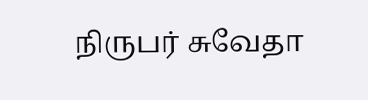நிருபர் சுவேதா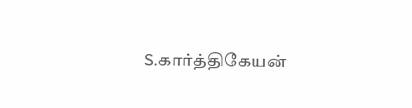S.கார்த்திகேயன்